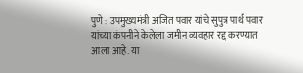पुणे : उपमुख्यमंत्री अजित पवार यांचे सुपुत्र पार्थ पवार यांच्या कंपनीने केलेला जमीन व्यवहार रद्द करण्यात आला आहे. या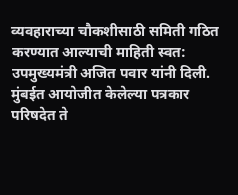व्यवहाराच्या चौकशीसाठी समिती गठित करण्यात आल्याची माहिती स्वत: उपमुख्यमंत्री अजित पवार यांनी दिली. मुंबईत आयोजीत केलेल्या पत्रकार परिषदेत ते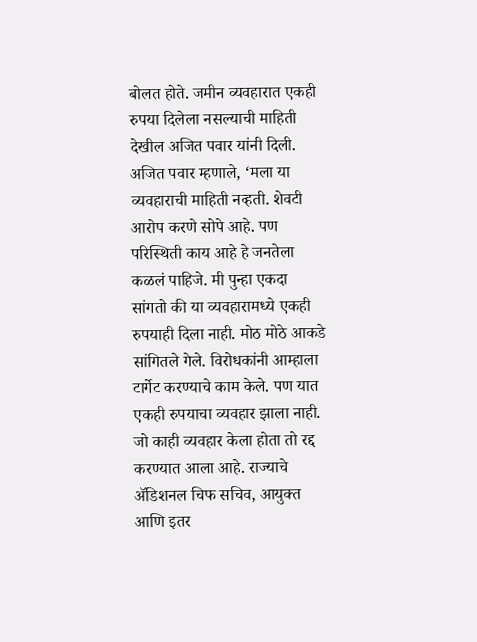बोलत होते. जमीन व्यवहारात एकही रुपया दिलेला नसल्याची माहिती देखील अजित पवार यांनी दिली.
अजित पवार म्हणाले, ‘मला या व्यवहाराची माहिती नव्हती. शेवटी आरोप करणे सोपे आहे. पण परिस्थिती काय आहे हे जनतेला कळलं पाहिजे. मी पुन्हा एकदा सांगतो की या व्यवहारामध्ये एकही रुपयाही दिला नाही. मोठ मोठे आकडे सांगितले गेले. विरोधकांनी आम्हाला टार्गेट करण्याचे काम केले. पण यात एकही रुपयाचा व्यवहार झाला नाही. जो काही व्यवहार केला होता तो रद्द करण्यात आला आहे. राज्याचे ॲडिशनल चिफ सचिव, आयुक्त आणि इतर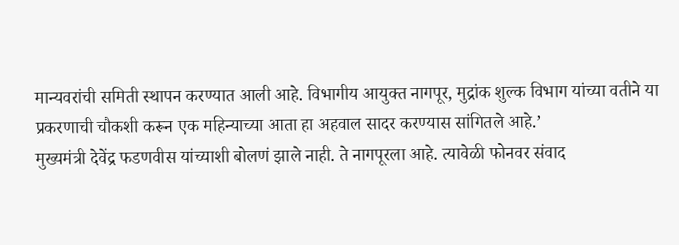मान्यवरांची समिती स्थापन करण्यात आली आहे. विभागीय आयुक्त नागपूर, मुद्रांक शुल्क विभाग यांच्या वतीने या प्रकरणाची चौकशी करून एक महिन्याच्या आता हा अहवाल सादर करण्यास सांगितले आहे.’
मुख्यमंत्री देवेंद्र फडणवीस यांच्याशी बोलणं झाले नाही. ते नागपूरला आहे. त्यावेळी फोनवर संवाद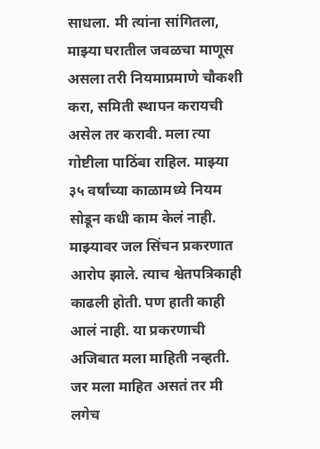साधला. मी त्यांना सांगितला, माझ्या घरातील जवळचा माणूस असला तरी नियमाप्रमाणे चौकशी करा, समिती स्थापन करायची असेल तर करावी. मला त्या गोष्टीला पाठिंबा राहिल. माझ्या ३५ वर्षांच्या काळामध्ये नियम सोडून कधी काम केलं नाही. माझ्यावर जल सिंचन प्रकरणात आरोप झाले. त्याच श्वेतपत्रिकाही काढली होती. पण हाती काही आलं नाही. या प्रकरणाची अजिबात मला माहिती नव्हती. जर मला माहित असतं तर मी लगेच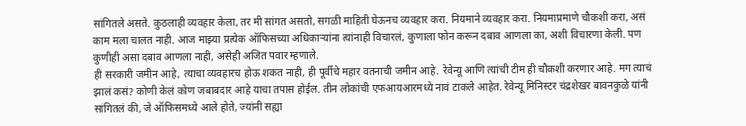सांगितले असते. कुठलाही व्यवहार केला, तर मी सांगत असतो, सगळी माहिती घेऊनच व्यवहार करा. नियमाने व्यवहार करा. नियमाप्रमाणे चौकशी करा, असं काम मला चालत नाही. आज माझ्या प्रत्येक ऑफिसच्या अधिकाऱ्यांना त्यांनाही विचारलं, कुणाला फोन करून दबाव आणला का, अशी विचारणा केली. पण कुणीही असा दबाव आणला नाही, असेही अजित पवार म्हणाले.
ही सरकारी जमीन आहे, त्याचा व्यवहारच होऊ शकत नाही, ही पूर्वीचे महार वतनाची जमीन आहे. रेवेन्यू आणि त्यांची टीम ही चौकशी करणार आहे. मग त्याचं झालं कसं? कोणी केलं कोण जबाबदार आहे याचा तपास होईल. तीन लोकांची एफआयआरमध्ये नावं टाकले आहेत. रेवेन्यू मिनिस्टर चंद्रशेखर बावनकुळे यांनी सांगितलं की, जे ऑफिसमध्ये आले होते, ज्यांनी सह्या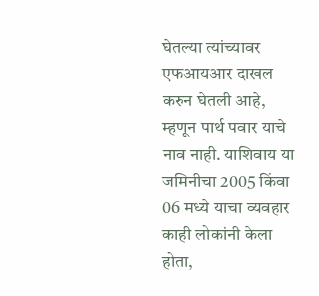घेतल्या त्यांच्यावर एफआयआर दाखल करुन घेतली आहे, म्हणून पार्थ पवार याचे नाव नाही. याशिवाय या जमिनीचा 2005 किंवा 06 मध्ये याचा व्यवहार काही लोकांनी केला होता,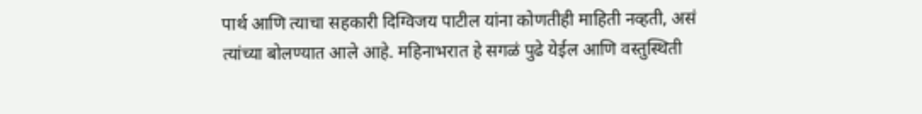पार्थ आणि त्याचा सहकारी दिग्विजय पाटील यांना कोणतीही माहिती नव्हती, असं त्यांच्या बोलण्यात आले आहे. महिनाभरात हे सगळं पुढे येईल आणि वस्तुस्थिती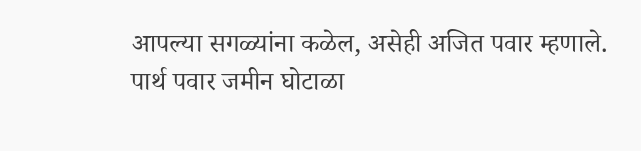आपल्या सगळ्यांना कळेल, असेही अजित पवार म्हणाले.
पार्थ पवार जमीन घोटाळा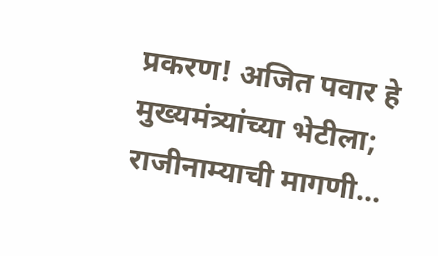प्रकरण! अजित पवार हे मुख्यमंत्र्यांच्या भेटीला; राजीनाम्याची मागणी…